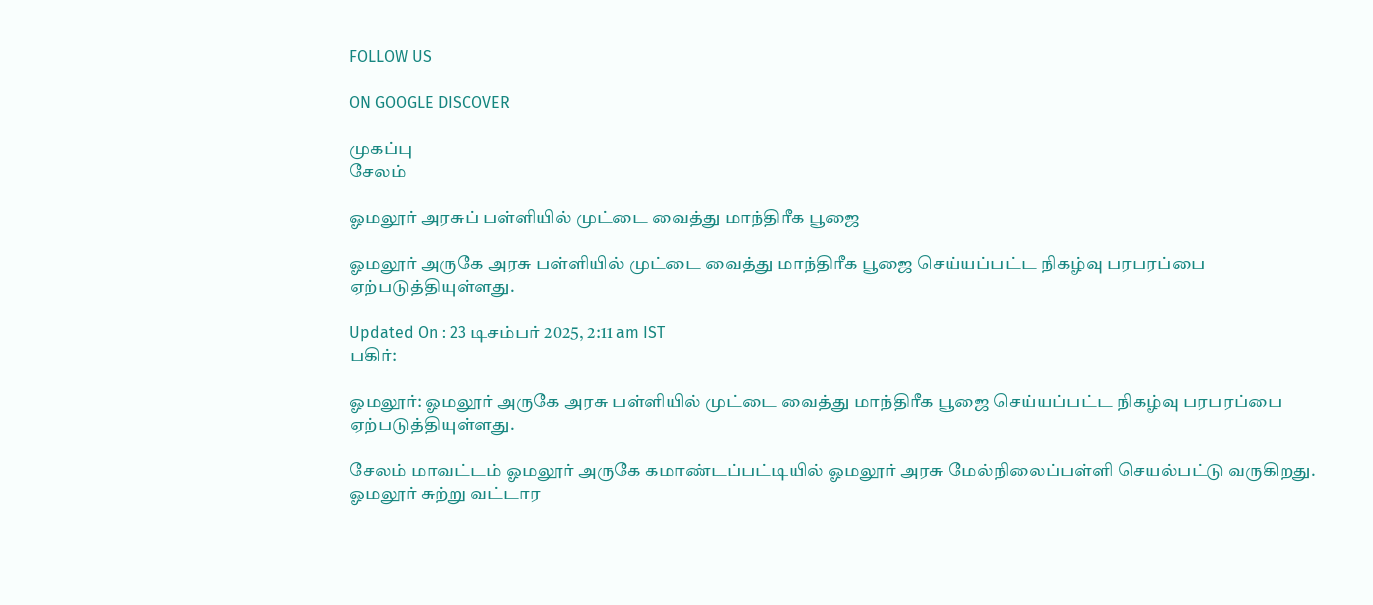FOLLOW US

ON GOOGLE DISCOVER

முகப்பு
சேலம்

ஓமலூர் அரசுப் பள்ளியில் முட்டை வைத்து மாந்திரீக பூஜை

ஓமலூர் அருகே அரசு பள்ளியில் முட்டை வைத்து மாந்திரீக பூஜை செய்யப்பட்ட நிகழ்வு பரபரப்பை ஏற்படுத்தியுள்ளது.

Updated On : 23 டிசம்பர் 2025, 2:11 am IST
பகிர்:

ஓமலூர்: ஓமலூர் அருகே அரசு பள்ளியில் முட்டை வைத்து மாந்திரீக பூஜை செய்யப்பட்ட நிகழ்வு பரபரப்பை ஏற்படுத்தியுள்ளது.

சேலம் மாவட்டம் ஓமலூர் அருகே கமாண்டப்பட்டியில் ஓமலூர் அரசு மேல்நிலைப்பள்ளி செயல்பட்டு வருகிறது. ஓமலூர் சுற்று வட்டார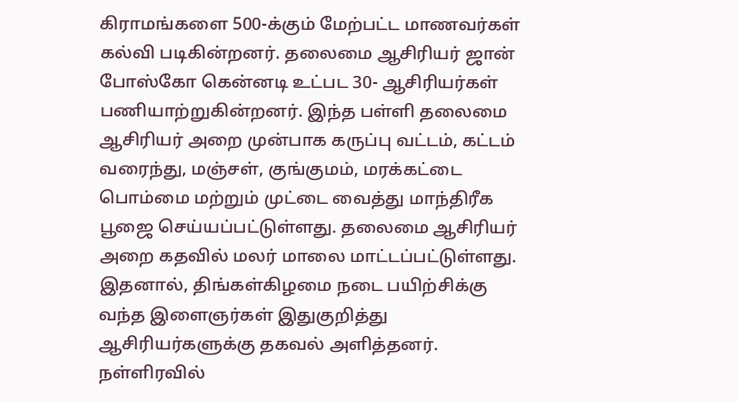கிராமங்களை 500-க்கும் மேற்பட்ட மாணவர்கள் கல்வி படிகின்றனர். தலைமை ஆசிரியர் ஜான் போஸ்கோ கென்னடி உட்பட 30- ஆசிரியர்கள் பணியாற்றுகின்றனர். இந்த பள்ளி தலைமை ஆசிரியர் அறை முன்பாக கருப்பு வட்டம், கட்டம் வரைந்து, மஞ்சள், குங்குமம், மரக்கட்டை பொம்மை மற்றும் முட்டை வைத்து மாந்திரீக பூஜை செய்யப்பட்டுள்ளது. தலைமை ஆசிரியர் அறை கதவில் மலர் மாலை மாட்டப்பட்டுள்ளது. இதனால், திங்கள்கிழமை நடை பயிற்சிக்கு வந்த இளைஞர்கள் இதுகுறித்து ஆசிரியர்களுக்கு தகவல் அளித்தனர். நள்ளிரவில்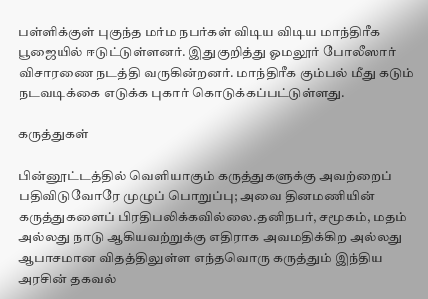பள்ளிக்குள் புகுந்த மர்ம நபர்கள் விடிய விடிய மாந்திரீக பூஜையில் ஈடுட்டுள்ளனர். இதுகுறித்து ஓமலூர் போலீஸார் விசாரணை நடத்தி வருகின்றனர். மாந்திரீக கும்பல் மீது கடும் நடவடிக்கை எடுக்க புகார் கொடுக்கப்பட்டுள்ளது.

கருத்துகள்

பின்னூட்டத்தில் வெளியாகும் கருத்துகளுக்கு அவற்றைப் பதிவிடுவோரே முழுப் பொறுப்பு; அவை தினமணியின் கருத்துகளைப் பிரதிபலிக்கவில்லை.தனிநபர், சமூகம், மதம் அல்லது நாடு ஆகியவற்றுக்கு எதிராக அவமதிக்கிற அல்லது ஆபாசமான விதத்திலுள்ள எந்தவொரு கருத்தும் இந்திய அரசின் தகவல்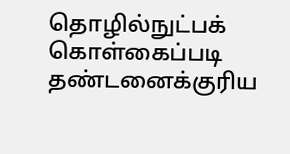தொழில்நுட்பக் கொள்கைப்படி தண்டனைக்குரிய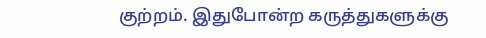குற்றம். இதுபோன்ற கருத்துகளுக்கு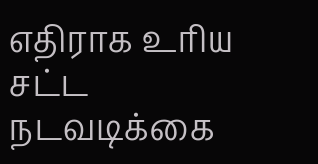எதிராக உரிய சட்ட நடவடிக்கை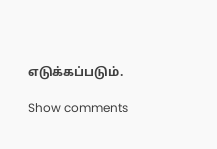எடுக்கப்படும்.

Show comments